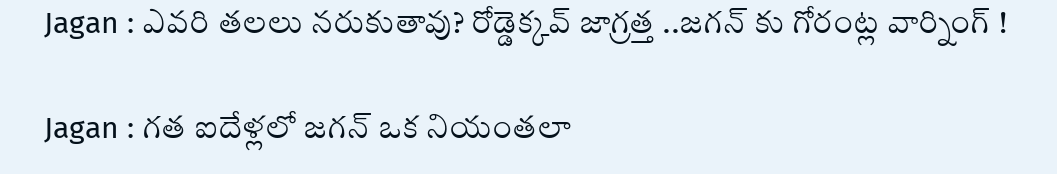Jagan : ఎవరి తలలు నరుకుతావు? రోడ్డెక్కవ్ జాగ్రత్త ..జగన్ కు గోరంట్ల వార్నింగ్ !

Jagan : గత ఐదేళ్లలో జగన్ ఒక నియంతలా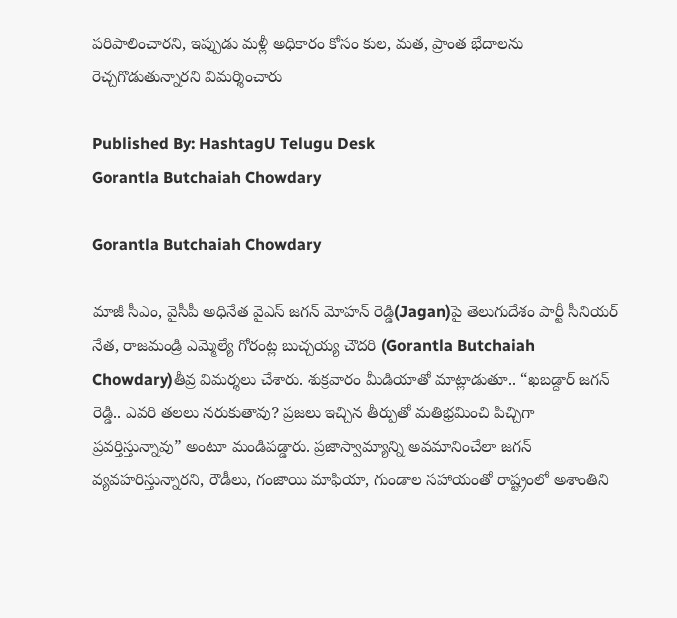పరిపాలించారని, ఇప్పుడు మళ్లీ అధికారం కోసం కుల, మత, ప్రాంత భేదాలను రెచ్చగొడుతున్నారని విమర్శించారు

Published By: HashtagU Telugu Desk
Gorantla Butchaiah Chowdary

Gorantla Butchaiah Chowdary

మాజీ సీఎం, వైసీపీ అధినేత వైఎస్ జగన్ మోహన్ రెడ్డి(Jagan)పై తెలుగుదేశం పార్టీ సీనియర్ నేత, రాజమండ్రి ఎమ్మెల్యే గోరంట్ల బుచ్చయ్య చౌదరి (Gorantla Butchaiah Chowdary)తీవ్ర విమర్శలు చేశారు. శుక్రవారం మీడియాతో మాట్లాడుతూ.. “ఖబడ్దార్ జగన్ రెడ్డి.. ఎవరి తలలు నరుకుతావు? ప్రజలు ఇచ్చిన తీర్పుతో మతిభ్రమించి పిచ్చిగా ప్రవర్తిస్తున్నావు” అంటూ మండిపడ్డారు. ప్రజాస్వామ్యాన్ని అవమానించేలా జగన్ వ్యవహరిస్తున్నారని, రౌడీలు, గంజాయి మాఫియా, గుండాల సహాయంతో రాష్ట్రంలో అశాంతిని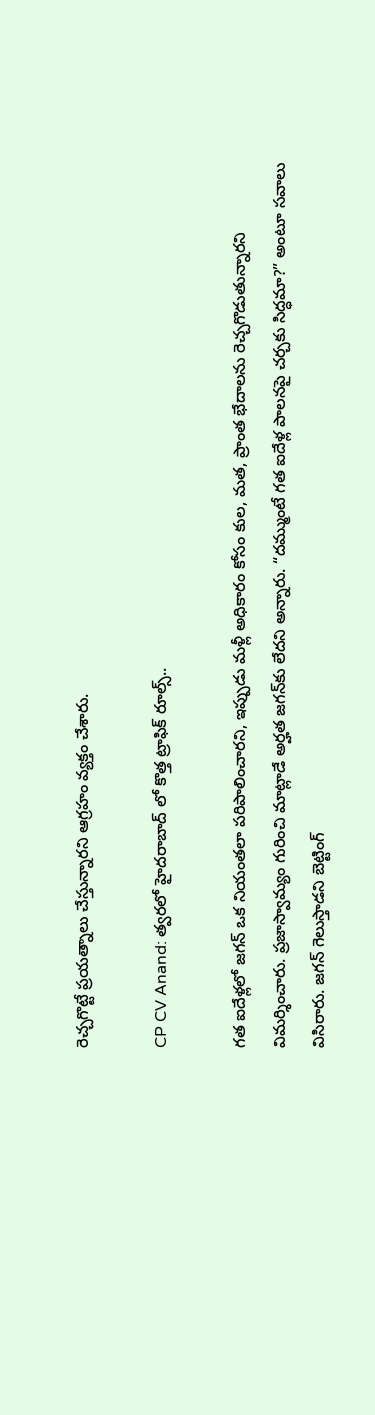రెచ్చగొట్టే ప్రయత్నాలు చేస్తున్నారని ఆగ్రహం వ్యక్తం చేశారు.

CP CV Anand: త్వరలో హైదరాబాద్ లో కొత్త ట్రాఫిక్ రూల్స్..

గత ఐదేళ్లలో జగన్ ఒక నియంతలా పరిపాలించారని, ఇప్పుడు మళ్లీ అధికారం కోసం కుల, మత, ప్రాంత భేదాలను రెచ్చగొడుతున్నారని విమర్శించారు. ప్రజాస్వామ్యం గురించి మాట్లాడే అర్హత జగన్‌కు లేదని అన్నారు. “దమ్ముంటే గత ఐదేళ్ల పాలనపై చర్చకు సిద్ధమా?” అంటూ సవాలు విసిరారు. జగన్ గెలుస్తాడని బెట్టింగ్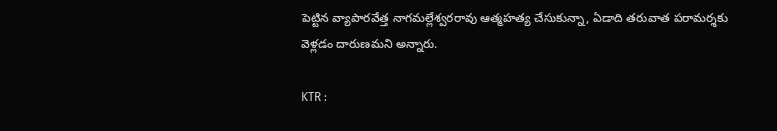పెట్టిన వ్యాపారవేత్త నాగమల్లేశ్వరరావు ఆత్మహత్య చేసుకున్నా, ఏడాది తరువాత పరామర్శకు వెళ్లడం దారుణమని అన్నారు.

KTR :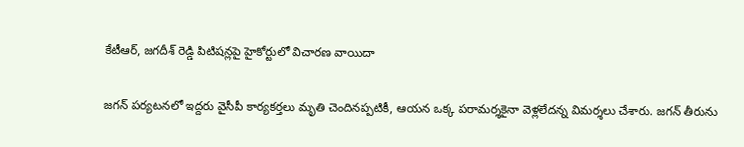కేటీఆర్, జగదీశ్ రెడ్డి పిటిషన్లపై హైకోర్టులో విచారణ వాయిదా

జగన్‌ పర్యటనలో ఇద్దరు వైసీపీ కార్యకర్తలు మృతి చెందినప్పటికీ, ఆయన ఒక్క పరామర్శకైనా వెళ్లలేదన్న విమర్శలు చేశారు. జగన్‌ తీరును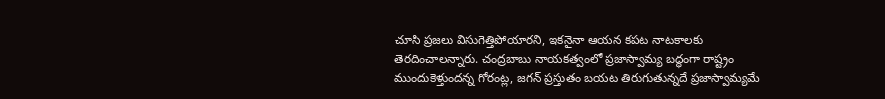చూసి ప్రజలు విసుగెత్తిపోయారని, ఇకనైనా ఆయన కపట నాటకాలకు తెరదించాలన్నారు. చంద్రబాబు నాయకత్వంలో ప్రజాస్వామ్య బద్ధంగా రాష్ట్రం ముందుకెళ్తుందన్న గోరంట్ల, జగన్‌ ప్రస్తుతం బయట తిరుగుతున్నదే ప్రజాస్వామ్యమే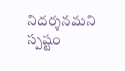నిదర్శనమని స్పష్టం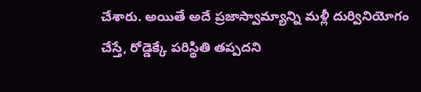చేశారు. అయితే అదే ప్రజాస్వామ్యాన్ని మళ్లీ దుర్వినియోగం చేస్తే, రోడ్డెక్కే పరిస్థితి తప్పదని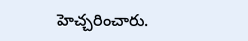హెచ్చరించారు.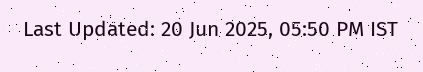Last Updated: 20 Jun 2025, 05:50 PM IST